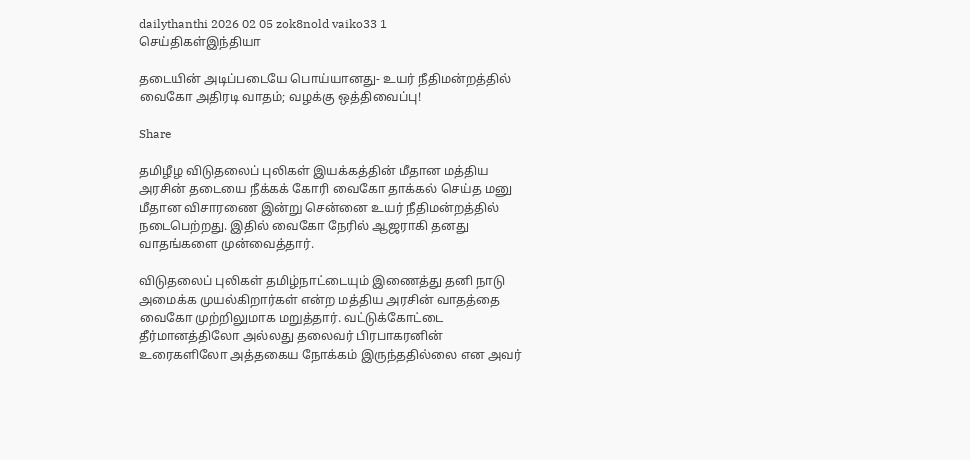dailythanthi 2026 02 05 zok8nold vaiko33 1
செய்திகள்இந்தியா

தடையின் அடிப்படையே பொய்யானது- உயர் நீதிமன்றத்தில் வைகோ அதிரடி வாதம்; வழக்கு ஒத்திவைப்பு!

Share

தமிழீழ விடுதலைப் புலிகள் இயக்கத்தின் மீதான மத்திய அரசின் தடையை நீக்கக் கோரி வைகோ தாக்கல் செய்த மனு மீதான விசாரணை இன்று சென்னை உயர் நீதிமன்றத்தில் நடைபெற்றது. இதில் வைகோ நேரில் ஆஜராகி தனது வாதங்களை முன்வைத்தார்.

விடுதலைப் புலிகள் தமிழ்நாட்டையும் இணைத்து தனி நாடு அமைக்க முயல்கிறார்கள் என்ற மத்திய அரசின் வாதத்தை வைகோ முற்றிலுமாக மறுத்தார். வட்டுக்கோட்டை தீர்மானத்திலோ அல்லது தலைவர் பிரபாகரனின் உரைகளிலோ அத்தகைய நோக்கம் இருந்ததில்லை என அவர்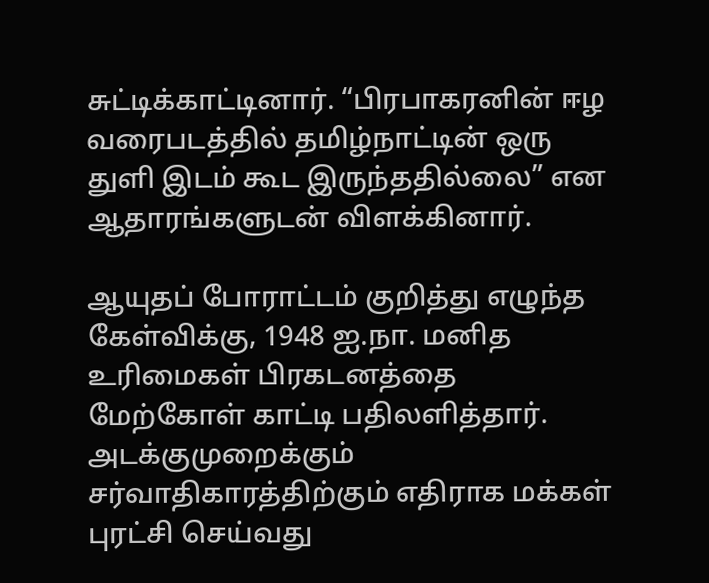சுட்டிக்காட்டினார். “பிரபாகரனின் ஈழ வரைபடத்தில் தமிழ்நாட்டின் ஒரு துளி இடம் கூட இருந்ததில்லை” என ஆதாரங்களுடன் விளக்கினார்.

ஆயுதப் போராட்டம் குறித்து எழுந்த கேள்விக்கு, 1948 ஐ.நா. மனித உரிமைகள் பிரகடனத்தை மேற்கோள் காட்டி பதிலளித்தார். அடக்குமுறைக்கும் சர்வாதிகாரத்திற்கும் எதிராக மக்கள் புரட்சி செய்வது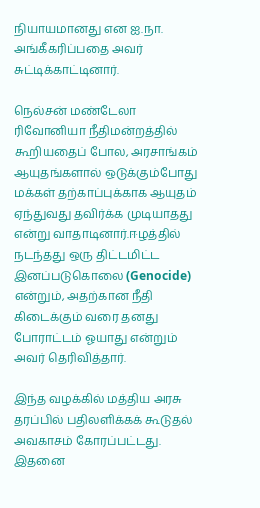நியாயமானது என ஐ.நா. அங்கீகரிப்பதை அவர் சுட்டிக்காட்டினார்.

நெல்சன் மண்டேலா ரிவோனியா நீதிமன்றத்தில் கூறியதைப் போல, அரசாங்கம் ஆயுதங்களால் ஒடுக்கும்போது மக்கள் தற்காப்புக்காக ஆயுதம் ஏந்துவது தவிர்க்க முடியாதது என்று வாதாடினார்.ஈழத்தில் நடந்தது ஒரு திட்டமிட்ட இனப்படுகொலை (Genocide) என்றும், அதற்கான நீதி கிடைக்கும் வரை தனது போராட்டம் ஓயாது என்றும் அவர் தெரிவித்தார்.

இந்த வழக்கில் மத்திய அரசு தரப்பில் பதிலளிக்கக் கூடுதல் அவகாசம் கோரப்பட்டது. இதனை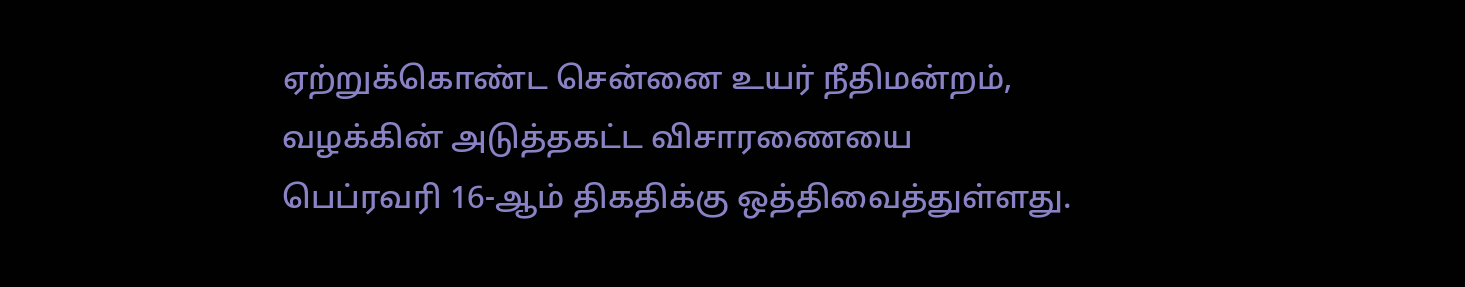ஏற்றுக்கொண்ட சென்னை உயர் நீதிமன்றம், வழக்கின் அடுத்தகட்ட விசாரணையை பெப்ரவரி 16-ஆம் திகதிக்கு ஒத்திவைத்துள்ளது.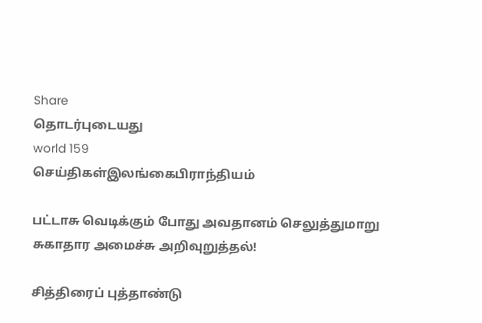Share
தொடர்புடையது
world 159
செய்திகள்இலங்கைபிராந்தியம்

பட்டாசு வெடிக்கும் போது அவதானம் செலுத்துமாறு சுகாதார அமைச்சு அறிவுறுத்தல்!

சித்திரைப் புத்தாண்டு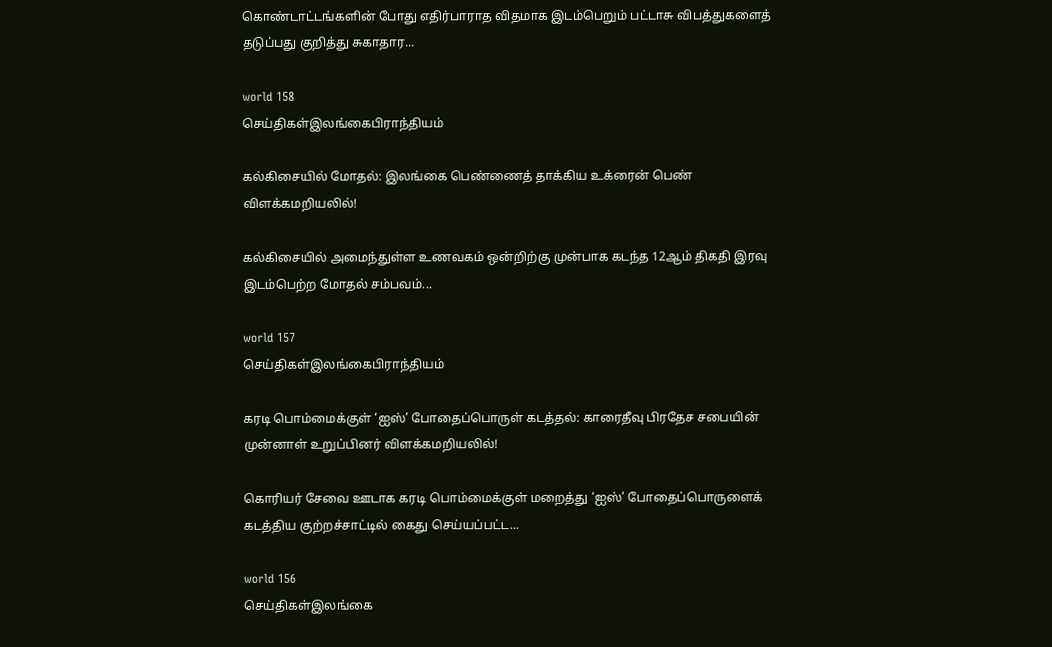கொண்டாட்டங்களின் போது எதிர்பாராத விதமாக இடம்பெறும் பட்டாசு விபத்துகளைத் தடுப்பது குறித்து சுகாதார...

world 158
செய்திகள்இலங்கைபிராந்தியம்

கல்கிசையில் மோதல்: இலங்கை பெண்ணைத் தாக்கிய உக்ரைன் பெண் விளக்கமறியலில்!

கல்கிசையில் அமைந்துள்ள உணவகம் ஒன்றிற்கு முன்பாக கடந்த 12ஆம் திகதி இரவு இடம்பெற்ற மோதல் சம்பவம்...

world 157
செய்திகள்இலங்கைபிராந்தியம்

கரடி பொம்மைக்குள் ‘ஐஸ்’ போதைப்பொருள் கடத்தல்: காரைதீவு பிரதேச சபையின் முன்னாள் உறுப்பினர் விளக்கமறியலில்!

கொரியர் சேவை ஊடாக கரடி பொம்மைக்குள் மறைத்து ‘ஐஸ்’ போதைப்பொருளைக் கடத்திய குற்றச்சாட்டில் கைது செய்யப்பட்ட...

world 156
செய்திகள்இலங்கை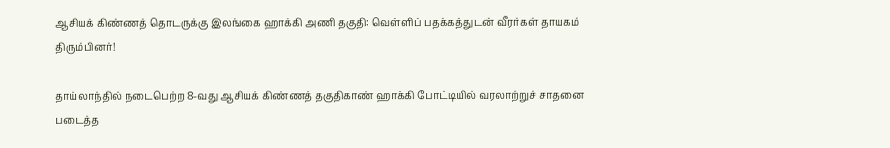ஆசியக் கிண்ணத் தொடருக்கு இலங்கை ஹாக்கி அணி தகுதி: வெள்ளிப் பதக்கத்துடன் வீரர்கள் தாயகம் திரும்பினர்!

தாய்லாந்தில் நடைபெற்ற 8-வது ஆசியக் கிண்ணத் தகுதிகாண் ஹாக்கி போட்டியில் வரலாற்றுச் சாதனை படைத்த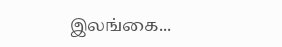இலங்கை...